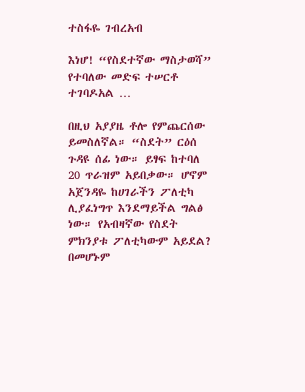ተስፋዬ ገብረአብ

እነሆ! “የስደተኛው ማስታወሻ” የተባለው መድፍ ተሠርቶ ተገባዶአል …

በዚህ አያያዜ ቶሎ የምጨርሰው ይመስለኛል። “ስደት” ርዕሰ ጉዳዩ ሰፊ ነው። ይፃፍ ከተባለ 20 ጥራዝም አይበቃው። ሆኖም አጀንዳዬ ከሀገራችን ፖለቲካ ሊያፈነግጥ እንደማይችል ግልፅ ነው። የአብዛኛው የስደት ምክንያቱ ፖለቲካውም አይደል? በመሆኑም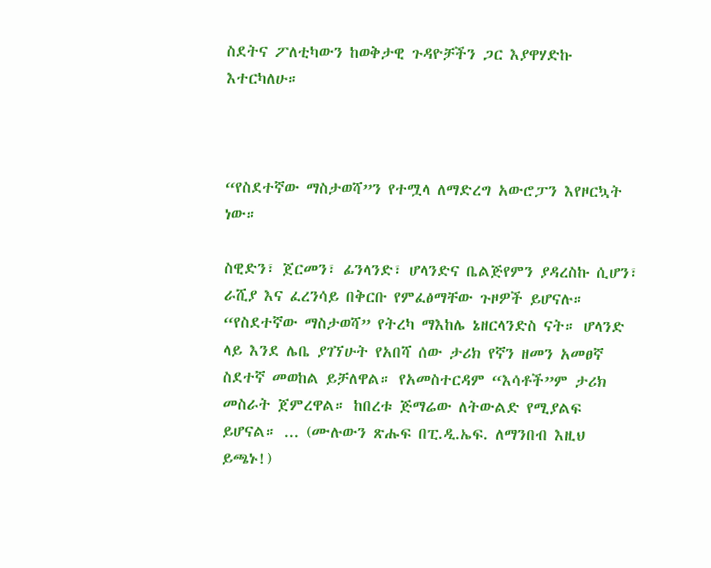ስደትና ፖለቲካውን ከወቅታዊ ጉዳዮቻችን ጋር እያዋሃድኩ እተርካለሁ።



“የስደተኛው ማስታወሻ”ን የተሟላ ለማድረግ አውሮፓን እየዞርኳት ነው።

ስዊድን፣ ጀርመን፣ ፊንላንድ፣ ሆላንድና ቤልጅየምን ያዳረስኩ ሲሆን፣ ራሺያ እና ፈረንሳይ በቅርቡ የምፈፅማቸው ጉዞዎች ይሆናሉ። “የስደተኛው ማስታወሻ” የትረካ ማእከሌ ኔዘርላንድስ ናት። ሆላንድ ላይ እንደ ሌቤ ያገኘሁት የአበሻ ሰው ታሪክ የኛን ዘመን አመፀኛ ስደተኛ መወከል ይቻለዋል። የአመስተርዳም “እሳቶች”ም ታሪክ መስራት ጀምረዋል። ከበረቱ ጅማሬው ለትውልድ የሚያልፍ ይሆናል። ... (ሙሉውን ጽሑፍ በፒ.ዲ.ኤፍ. ለማንበብ እዚህ ይጫኑ!)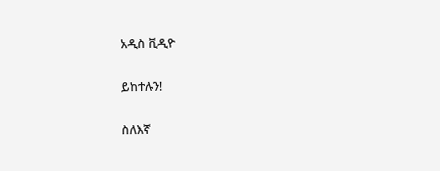አዲስ ቪዲዮ

ይከተሉን!

ስለእኛ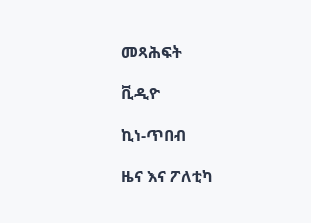መጻሕፍት

ቪዲዮ

ኪነ-ጥበብ

ዜና እና ፖለቲካ